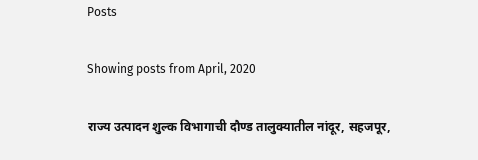Posts

Showing posts from April, 2020

राज्य उत्पादन शुल्क विभागाची दौण्ड तालुक्यातील नांदूर, सहजपूर,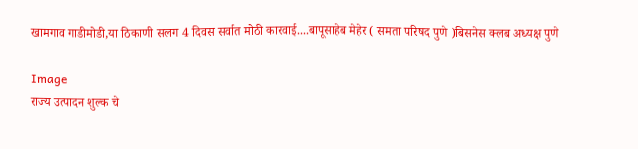खामगाव गाडीमोडी,या ठिकाणी सलग 4 दिवस सर्वात मोठी कारवाई....बापूसाहेब मेहेर ( समता परिषद पुणे )बिसनेस क्लब अध्यक्ष पुणे

Image
राज्य उत्पादन शुल्क चे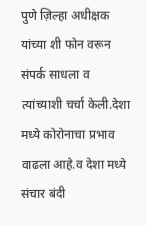पुणे ज़िल्हा अधीक्षक यांच्या शी फोन वरून संपर्क साधला व त्यांच्याशी चर्चा केली.देशा मध्ये कोरोनाचा प्रभाव वाढला आहे.व देशा मध्ये संचार बंदी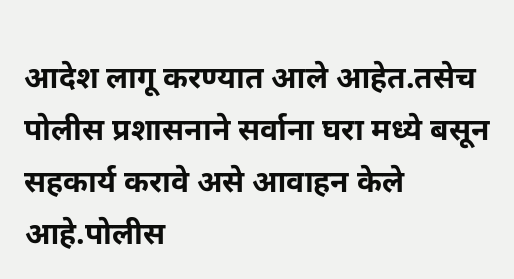आदेश लागू करण्यात आले आहेत.तसेच पोलीस प्रशासनाने सर्वाना घरा मध्ये बसून सहकार्य करावे असे आवाहन केले आहे.पोलीस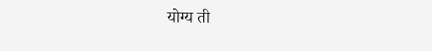योग्य ती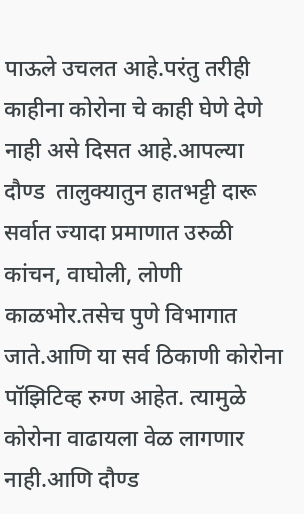पाऊले उचलत आहे.परंतु तरीही काहीना कोरोना चे काही घेणे देणे नाही असे दिसत आहे.आपल्या दौण्ड  तालुक्यातुन हातभट्टी दारू सर्वात ज्यादा प्रमाणात उरुळी कांचन, वाघोली, लोणी काळभोर.तसेच पुणे विभागात जाते.आणि या सर्व ठिकाणी कोरोना पॉझिटिव्ह रुग्ण आहेत. त्यामुळे कोरोना वाढायला वेळ लागणार नाही.आणि दौण्ड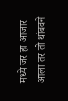मध्ये जर हा आजार आला तर तो थांबवने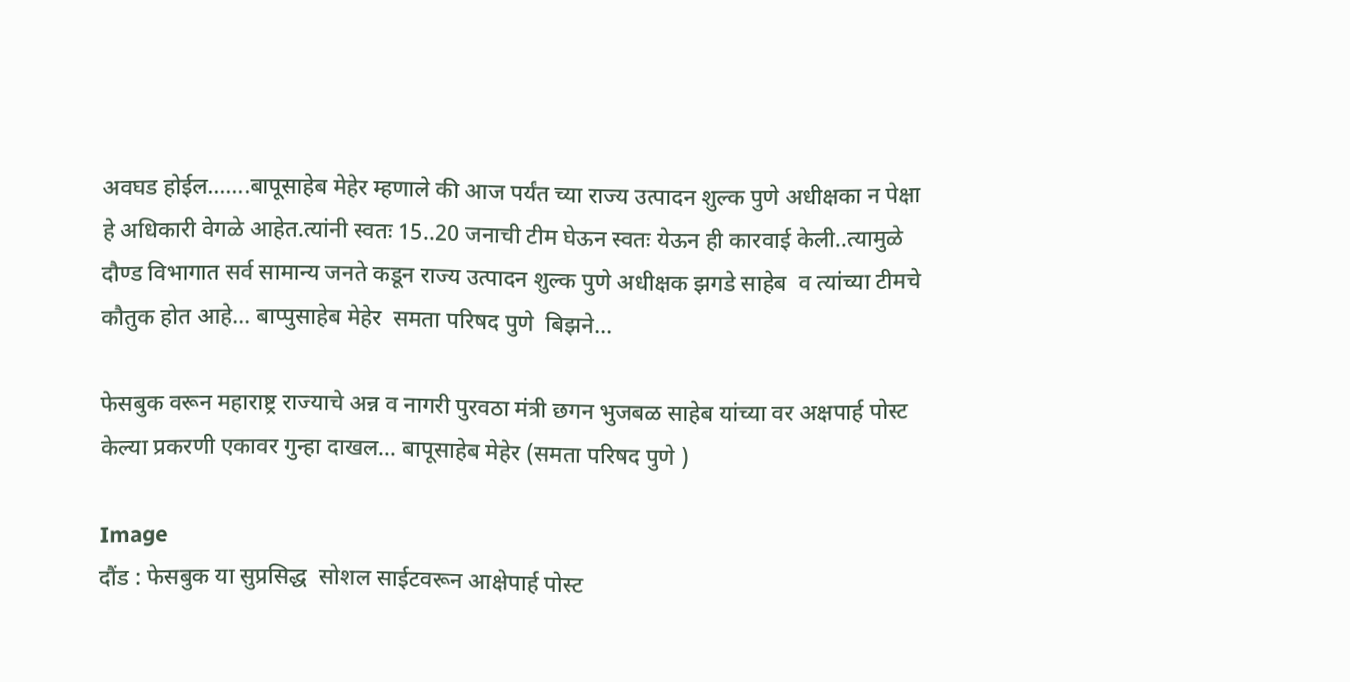अवघड होईल.......बापूसाहेब मेहेर म्हणाले की आज पर्यंत च्या राज्य उत्पादन शुल्क पुणे अधीक्षका न पेक्षा हे अधिकारी वेगळे आहेत.त्यांनी स्वतः 15..20 जनाची टीम घेऊन स्वतः येऊन ही कारवाई केली..त्यामुळे दौण्ड विभागात सर्व सामान्य जनते कडून राज्य उत्पादन शुल्क पुणे अधीक्षक झगडे साहेब  व त्यांच्या टीमचे कौतुक होत आहे... बाप्पुसाहेब मेहेर  समता परिषद पुणे  बिझने...

फेसबुक वरून महाराष्ट्र राज्याचे अन्न व नागरी पुरवठा मंत्री छगन भुजबळ साहेब यांच्या वर अक्षपार्ह पोस्ट केल्या प्रकरणी एकावर गुन्हा दाखल... बापूसाहेब मेहेर (समता परिषद पुणे )

Image
दौंड : फेसबुक या सुप्रसिद्ध  सोशल साईटवरून आक्षेपार्ह पोस्ट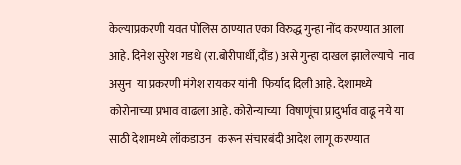केल्याप्रकरणी यवत पोलिस ठाण्यात एका विरुद्ध गुन्हा नोंद करण्यात आला आहे. दिनेश सुरेश गडधे (रा.बोरीपार्धी,दौंड ) असे गुन्हा दाखल झालेल्याचे  नाव  असुन  या प्रकरणी मंगेश रायकर यांनी  फिर्याद दिली आहे. देशामध्ये कोरोनाच्या प्रभाव वाढला आहे. कोरोन्याच्या  विषाणूंचा प्रादुर्भाव वाढू नये या साठी देशामध्ये लॉकडाउन   करून संचारबंदी आदेश लागू करण्यात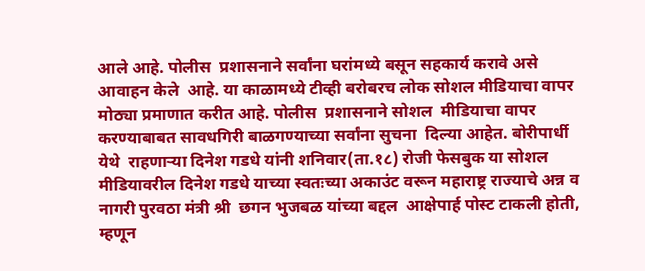आले आहे. पोलीस  प्रशासनाने सर्वांना घरांमध्ये बसून सहकार्य करावे असे आवाहन केले  आहे. या काळामध्ये टीव्ही बरोबरच लोक सोशल मीडियाचा वापर मोठ्या प्रमाणात करीत आहे. पोलीस  प्रशासनाने सोशल  मीडियाचा वापर करण्याबाबत सावधगिरी बाळगण्याच्या सर्वांना सुचना  दिल्या आहेत. बोरीपार्धी येथे  राहणाऱ्या दिनेश गडधे यांनी शनिवार(ता.१८) रोजी फेसबुक या सोशल मीडियावरील दिनेश गडधे याच्या स्वतःच्या अकाउंट वरून महाराष्ट्र राज्याचे अन्न व नागरी पुरवठा मंत्री श्री  छगन भुजबळ यांच्या बद्दल  आक्षेपार्ह पोस्ट टाकली होती, म्हणून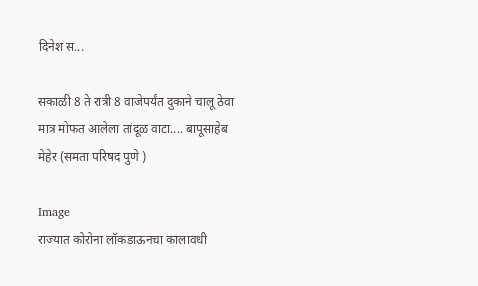दिनेश स...

सकाळी 8 ते रात्री 8 वाजेपर्यंत दुकाने चालू ठेवा मात्र मोफत आलेला तांदूळ वाटा.... बापूसाहेब मेहेर (समता परिषद पुणे )

Image
राज्यात कोरोना लॉकडाऊनचा कालावधी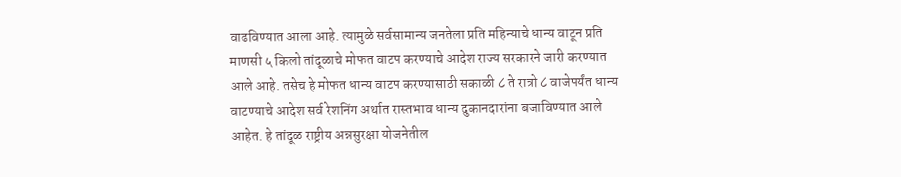वाढविण्यात आला आहे. त्यामुळे सर्वसामान्य जनतेला प्रति महिन्याचे धान्य वाटून प्रति माणसी ५ किलो तांदूळाचे मोफत वाटप करण्याचे आदेश राज्य सरकारने जारी करण्यात आले आहे. तसेच हे मोफत धान्य वाटप करण्यासाठी सकाळी ८ ते रात्रो ८ वाजेपर्यंत धान्य वाटण्याचे आदेश सर्व रेशनिंग अर्थात रास्तभाव धान्य दुकानदारांना बजाविण्यात आले आहेत. हे तांदूळ राष्ट्रीय अन्नसुरक्षा योजनेतील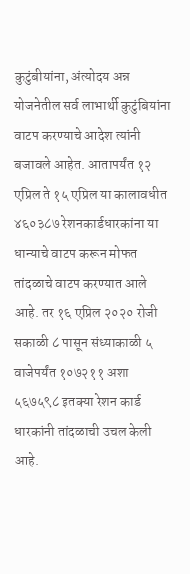कुटुंबीयांना, अंत्योदय अन्न योजनेतील सर्व लाभार्थी कुटुंबियांना वाटप करण्याचे आदेश त्यांनी बजावले आहेत. आतापर्यंत १२ एप्रिल ते १५ एप्रिल या कालावधीत ४६०३८७ रेशनकार्डधारकांना या धान्याचे वाटप करून मोफत तांदळाचे वाटप करण्यात आले आहे. तर १६ एप्रिल २०२० रोजी सकाळी ८ पासून संध्याकाळी ५ वाजेपर्यंत १०७२११ अशा ५६७५९८ इतक्या रेशन कार्ड धारकांनी तांदळाची उचल केली आहे.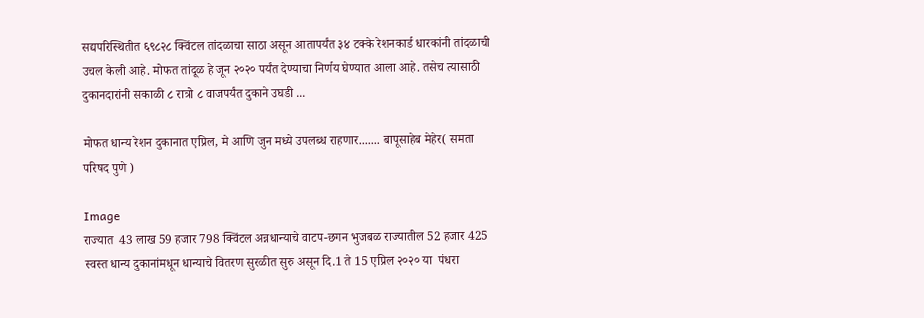सद्यपरिस्थितीत ६९८२८ क्विंटल तांदळाचा साठा असून आतापर्यंत ३४ टक्के रेशनकार्ड धारकांनी तांदळाची उचल केली आहे. मोफत तांदूळ हे जून २०२० पर्यंत देण्याचा निर्णय घेण्यात आला आहे. तसेच त्यासाठी दुकानदारांनी सकाळी ८ रात्रो ८ वाजपर्यंत दुकाने उघडी ...

मोफत धान्य रेशन दुकानात एप्रिल, मे आणि जुन मध्ये उपलब्ध राहणार....... बापूसाहेब मेहेर( समता परिषद पुणे )

Image
राज्यात  43 लाख 59 हजार 798 क्विंटल अन्नधान्याचे वाटप-छगन भुजबळ राज्यातील 52 हजार 425 स्वस्त धान्य दुकानांमधून धान्याचे वितरण सुरळीत सुरु असून दि.1 ते 15 एप्रिल २०२० या  पंधरा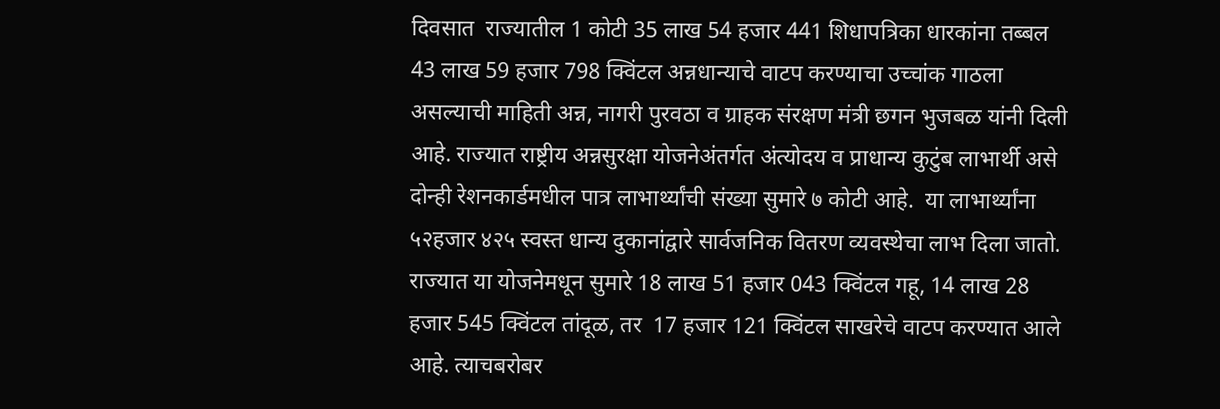दिवसात  राज्यातील 1 कोटी 35 लाख 54 हजार 441 शिधापत्रिका धारकांना तब्बल 43 लाख 59 हजार 798 क्विंटल अन्नधान्याचे वाटप करण्याचा उच्चांक गाठला असल्याची माहिती अन्न, नागरी पुरवठा व ग्राहक संरक्षण मंत्री छगन भुजबळ यांनी दिली आहे. राज्यात राष्ट्रीय अन्नसुरक्षा योजनेअंतर्गत अंत्योदय व प्राधान्य कुटुंब लाभार्थी असे दोन्ही रेशनकार्डमधील पात्र लाभार्थ्यांची संख्या सुमारे ७ कोटी आहे.  या लाभार्थ्यांना ५२हजार ४२५ स्वस्त धान्य दुकानांद्वारे सार्वजनिक वितरण व्यवस्थेचा लाभ दिला जातो.       राज्यात या योजनेमधून सुमारे 18 लाख 51 हजार 043 क्विंटल गहू, 14 लाख 28 हजार 545 क्विंटल तांदूळ, तर  17 हजार 121 क्विंटल साखरेचे वाटप करण्यात आले आहे. त्याचबरोबर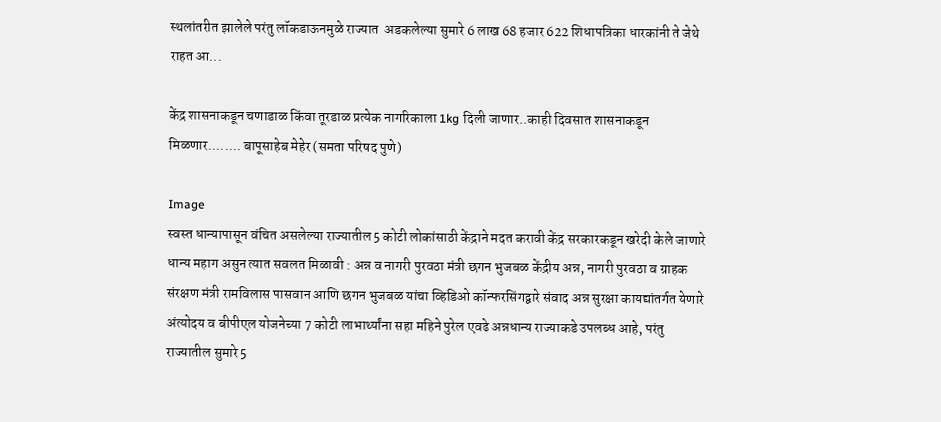स्थलांतरीत झालेले परंतु लॉकडाऊनमुळे राज्यात  अडकलेल्या सुमारे 6 लाख 68 हजार 622 शिधापत्रिका धारकांनी ते जेथे राहत आ...

केंद्र शासनाकडून चणाडाळ किंवा तूरडाळ प्रत्येक नागरिकाला 1kg दिली जाणार..काही दिवसात शासनाकडून मिळणार........ बापूसाहेब मेहेर (समता परिषद पुणे)

Image
स्वस्त धान्यापासून वंचित असलेल्या राज्यातील 5 कोटी लोकांसाठी केंद्राने मदत करावी केंद्र सरकारकडून खरेदी केले जाणारे धान्य महाग असुन त्यात सवलत मिळावी : अन्न व नागरी पुरवठा मंत्री छगन भुजबळ केंद्रीय अन्न, नागरी पुरवठा व ग्राहक संरक्षण मंत्री रामविलास पासवान आणि छगन भुजबळ यांचा व्हिडिओ कॉन्फरसिंगद्वारे संवाद अन्न सुरक्षा कायद्यांतर्गत येणारे अंत्योदय व बीपीएल योजनेच्या 7 कोटी लाभार्थ्यांना सहा महिने पुरेल एवढे अन्नधान्य राज्याकडे उपलब्ध आहे, परंतु राज्यातील सुमारे 5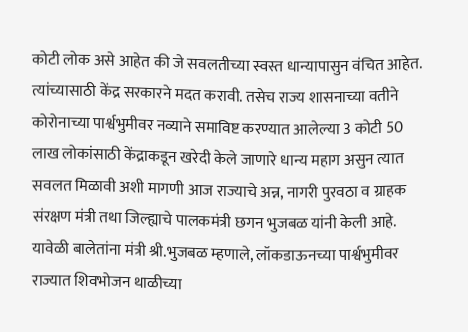कोटी लोक असे आहेत की जे सवलतीच्या स्वस्त धान्यापासुन वंचित आहेत. त्यांच्यासाठी केंद्र सरकारने मदत करावी. तसेच राज्य शासनाच्या वतीने कोरोनाच्या पार्श्वभुमीवर नव्याने समाविष्ट करण्यात आलेल्या 3 कोटी 50 लाख लोकांसाठी केंद्राकडून खरेदी केले जाणारे धान्य महाग असुन त्यात सवलत मिळावी अशी मागणी आज राज्याचे अन्न, नागरी पुरवठा व ग्राहक संरक्षण मंत्री तथा जिल्ह्याचे पालकमंत्री छगन भुजबळ यांनी केली आहे. यावेळी बालेतांना मंत्री श्री.भुजबळ म्हणाले, लॉकडाऊनच्या पार्श्वभुमीवर राज्यात शिवभोजन थाळीच्या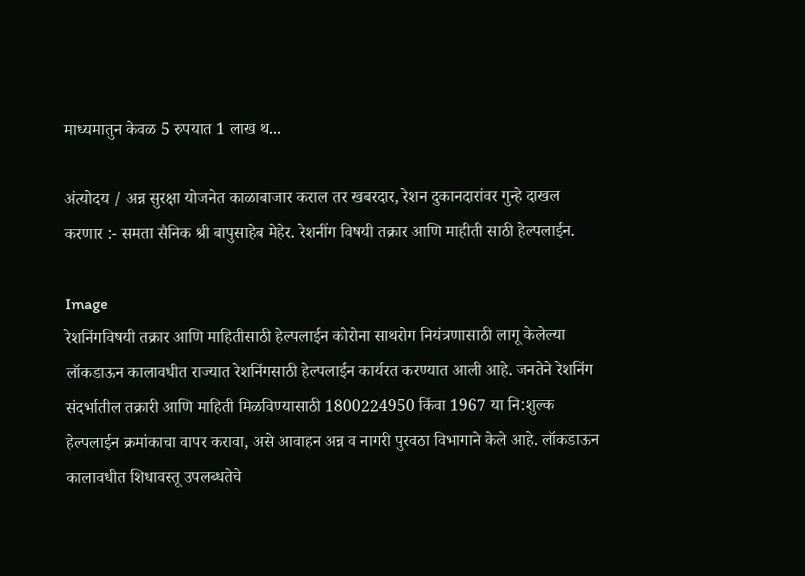माध्यमातुन केवळ 5 रुपयात 1 लाख थ...

अंत्योदय / अन्न सुरक्षा योजनेत काळाबाजार कराल तर खबरदार, रेशन दुकानदारांवर गुन्हे दाखल करणार :- समता सैनिक श्री बापुसाहेब मेहेर. रेशनींग विषयी तक्रार आणि माहीती साठी हेल्पलाईन.

Image
रेशनिंगविषयी तक्रार आणि माहितीसाठी हेल्पलाईन कोरोना साथरोग नियंत्रणासाठी लागू केलेल्या लॉकडाऊन कालावधीत राज्यात रेशनिंगसाठी हेल्पलाईन कार्यरत करण्यात आली आहे. जनतेने रेशनिंग संदर्भातील तक्रारी आणि माहिती मिळविण्यासाठी 1800224950 किंवा 1967 या नि:शुल्क हेल्पलाईन क्रमांकाचा वापर करावा, असे आवाहन अन्न व नागरी पुरवठा विभागाने केले आहे. लॉकडाऊन कालावधीत शिधावस्तू उपलब्धतेचे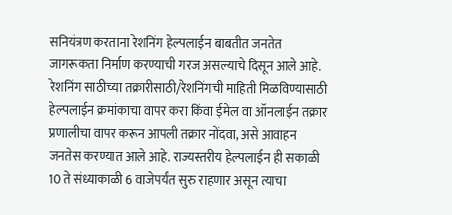सनियंत्रण करताना रेशनिंग हेल्पलाईन बाबतीत जनतेत जागरूकता निर्माण करण्याची गरज असल्याचे दिसून आले आहे.  रेशनिंग साठीच्या तक्रारीसाठी/रेशनिंगची माहिती मिळविण्यासाठी हेल्पलाईन क्रमांकाचा वापर करा किंवा ईमेल वा ऑनलाईन तक्रार प्रणालीचा वापर करून आपली तक्रार नोंदवा, असे आवाहन जनतेस करण्यात आले आहे. राज्यस्तरीय हेल्पलाईन ही सकाळी 10 ते संध्याकाळी 6 वाजेपर्यंत सुरु राहणार असून त्याचा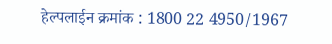हेल्पलाईन क्रमांक : 1800 22 4950/1967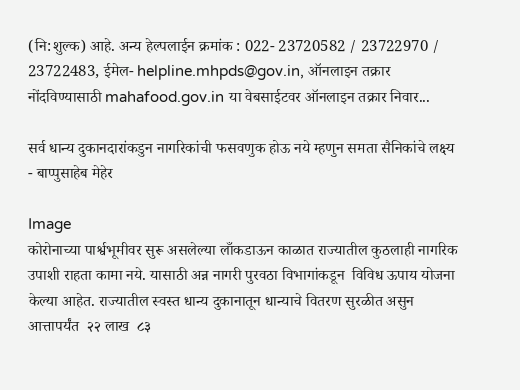(नि:शुल्क) आहे. अन्य हेल्पलाईन क्रमांक : 022- 23720582 / 23722970 / 23722483, ईमेल- helpline.mhpds@gov.in, ऑनलाइन तक्रार नोंदविण्यासाठी mahafood.gov.in या वेबसाईटवर ऑनलाइन तक्रार निवार...

सर्व धान्य दुकानदारांकडुन नागरिकांची फसवणुक होऊ नये म्हणुन समता सैनिकांचे लक्ष्य - बाप्पुसाहेब मेहेर

Image
कोरोनाच्या पार्श्वभूमीवर सुरू असलेल्या लाँकडाऊन काळात राज्यातील कुठलाही नागरिक उपाशी राहता कामा नये. यासाठी अन्न नागरी पुरवठा विभागांकडून  विविध ऊपाय योजना केल्या आहेत. राज्यातील स्वस्त धान्य दुकानातून धान्याचे वितरण सुरळीत असुन आत्तापर्यंत  २२ लाख  ८३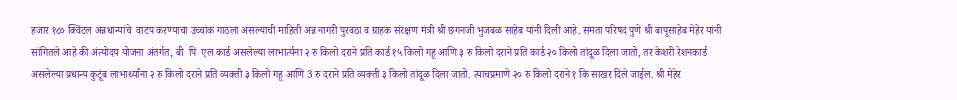हजार १८० क्विंटल अन्नधान्यांचे  वाटप करण्याचा उच्चांक गाठला असल्याची माहिती अन्न नागरी पुरवठा व ग्राहक संरक्षण मंत्री श्री छगनजी भुजबळ साहेब यांनी दिली आहे. समता परिषद पुणे श्री बापूसाहेब मेहेर यांनी सांगितले आहे की अंत्योदय योजना अंतर्गत, बी  पि  एल कार्ड असलेल्या लाभार्त्यना २ रु किलो दराने प्रति कार्ड १५ किलो गहू आणि ३ रु किलो दराने प्रति कार्ड २० किलो तांदूळ दिला जातो, तर केशरी रेशनकार्ड असलेल्या प्रधान्य कुटूंब लाभार्थ्यांना २ रु किलो दराने प्रति व्यक्ती ३ किलो गहू आणि 3 रु दराने प्रति व्यक्ती ३ किलो तांदूळ दिला जातो. त्याचप्रमाणे २० रु किलो दराने १ कि साखर दिले जाईल. श्री मेहेर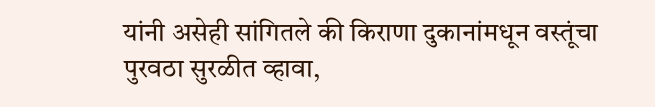यांनी असेही सांगितले की किराणा दुकानांमधून वस्तूंचा पुरवठा सुरळीत व्हावा,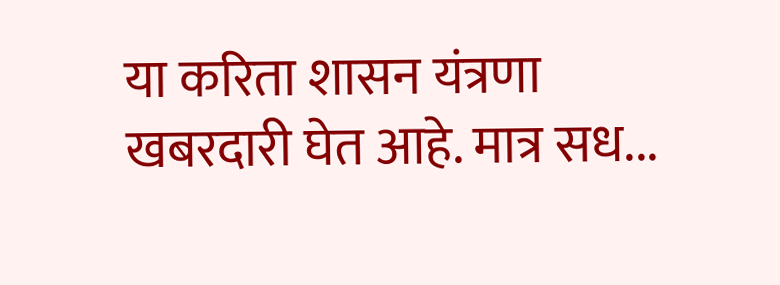या करिता शासन यंत्रणा खबरदारी घेत आहे. मात्र सध...